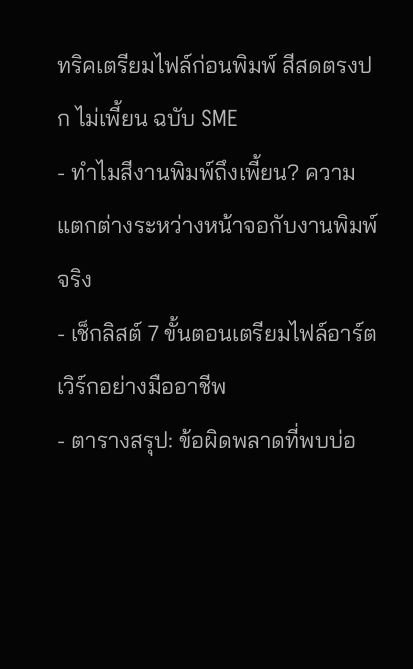ทริคเตรียมไฟล์ก่อนพิมพ์ สีสดตรงปก ไม่เพี้ยน ฉบับ SME
- ทำไมสีงานพิมพ์ถึงเพี้ยน? ความแตกต่างระหว่างหน้าจอกับงานพิมพ์จริง
- เช็กลิสต์ 7 ขั้นตอนเตรียมไฟล์อาร์ตเวิร์กอย่างมืออาชีพ
- ตารางสรุป: ข้อผิดพลาดที่พบบ่อ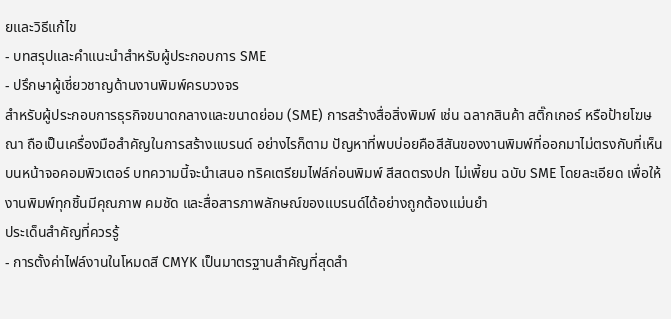ยและวิธีแก้ไข
- บทสรุปและคำแนะนำสำหรับผู้ประกอบการ SME
- ปรึกษาผู้เชี่ยวชาญด้านงานพิมพ์ครบวงจร
สำหรับผู้ประกอบการธุรกิจขนาดกลางและขนาดย่อม (SME) การสร้างสื่อสิ่งพิมพ์ เช่น ฉลากสินค้า สติ๊กเกอร์ หรือป้ายโฆษณา ถือเป็นเครื่องมือสำคัญในการสร้างแบรนด์ อย่างไรก็ตาม ปัญหาที่พบบ่อยคือสีสันของงานพิมพ์ที่ออกมาไม่ตรงกับที่เห็นบนหน้าจอคอมพิวเตอร์ บทความนี้จะนำเสนอ ทริคเตรียมไฟล์ก่อนพิมพ์ สีสดตรงปก ไม่เพี้ยน ฉบับ SME โดยละเอียด เพื่อให้งานพิมพ์ทุกชิ้นมีคุณภาพ คมชัด และสื่อสารภาพลักษณ์ของแบรนด์ได้อย่างถูกต้องแม่นยำ
ประเด็นสำคัญที่ควรรู้
- การตั้งค่าไฟล์งานในโหมดสี CMYK เป็นมาตรฐานสำคัญที่สุดสำ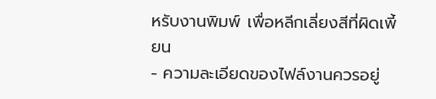หรับงานพิมพ์ เพื่อหลีกเลี่ยงสีที่ผิดเพี้ยน
- ความละเอียดของไฟล์งานควรอยู่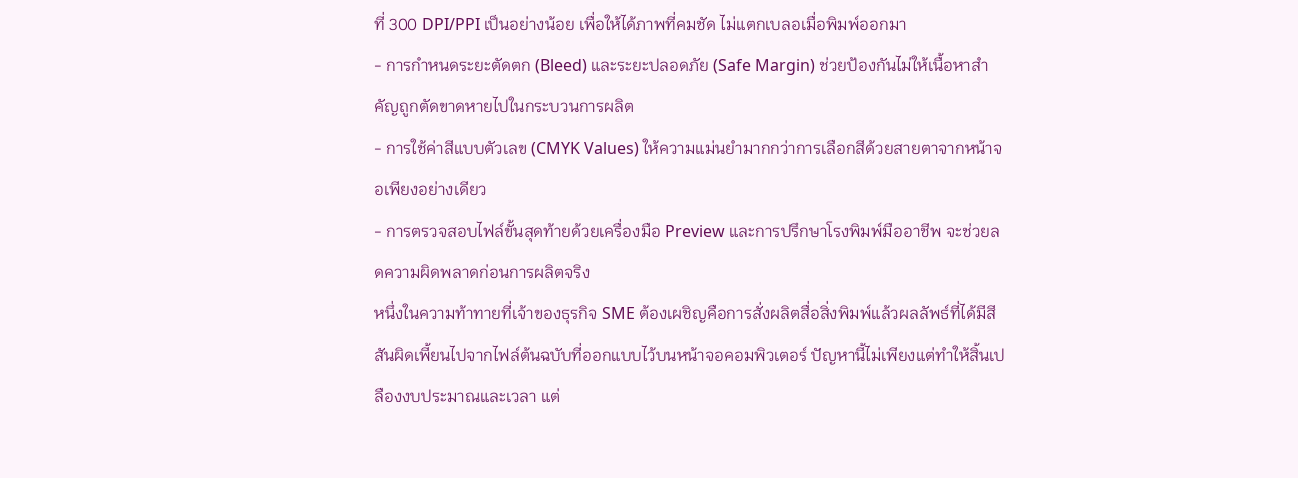ที่ 300 DPI/PPI เป็นอย่างน้อย เพื่อให้ได้ภาพที่คมชัด ไม่แตกเบลอเมื่อพิมพ์ออกมา
- การกำหนดระยะตัดตก (Bleed) และระยะปลอดภัย (Safe Margin) ช่วยป้องกันไม่ให้เนื้อหาสำคัญถูกตัดขาดหายไปในกระบวนการผลิต
- การใช้ค่าสีแบบตัวเลข (CMYK Values) ให้ความแม่นยำมากกว่าการเลือกสีด้วยสายตาจากหน้าจอเพียงอย่างเดียว
- การตรวจสอบไฟล์ขั้นสุดท้ายด้วยเครื่องมือ Preview และการปรึกษาโรงพิมพ์มืออาชีพ จะช่วยลดความผิดพลาดก่อนการผลิตจริง
หนึ่งในความท้าทายที่เจ้าของธุรกิจ SME ต้องเผชิญคือการสั่งผลิตสื่อสิ่งพิมพ์แล้วผลลัพธ์ที่ได้มีสีสันผิดเพี้ยนไปจากไฟล์ต้นฉบับที่ออกแบบไว้บนหน้าจอคอมพิวเตอร์ ปัญหานี้ไม่เพียงแต่ทำให้สิ้นเปลืองงบประมาณและเวลา แต่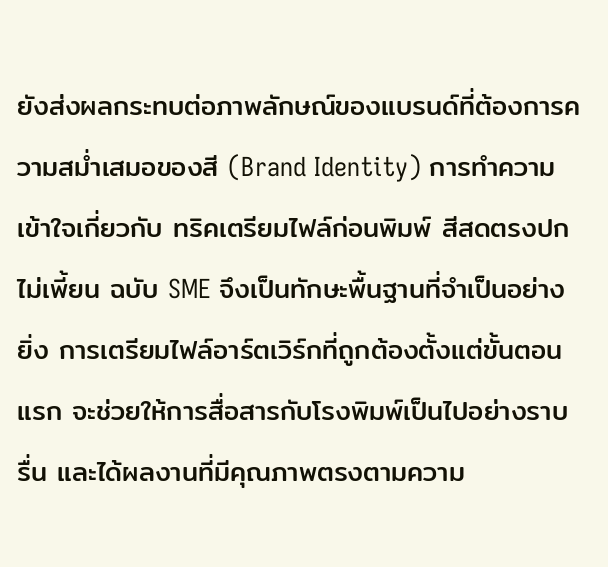ยังส่งผลกระทบต่อภาพลักษณ์ของแบรนด์ที่ต้องการความสม่ำเสมอของสี (Brand Identity) การทำความเข้าใจเกี่ยวกับ ทริคเตรียมไฟล์ก่อนพิมพ์ สีสดตรงปก ไม่เพี้ยน ฉบับ SME จึงเป็นทักษะพื้นฐานที่จำเป็นอย่างยิ่ง การเตรียมไฟล์อาร์ตเวิร์กที่ถูกต้องตั้งแต่ขั้นตอนแรก จะช่วยให้การสื่อสารกับโรงพิมพ์เป็นไปอย่างราบรื่น และได้ผลงานที่มีคุณภาพตรงตามความ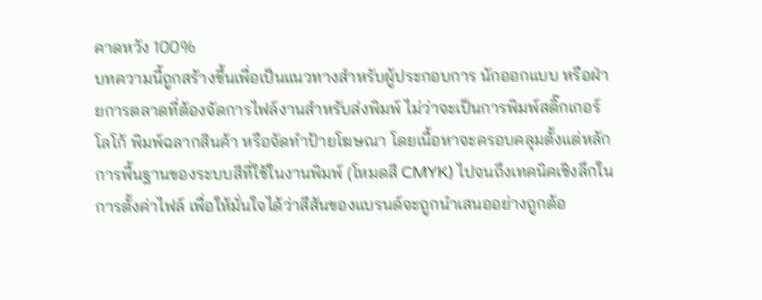คาดหวัง 100%
บทความนี้ถูกสร้างขึ้นเพื่อเป็นแนวทางสำหรับผู้ประกอบการ นักออกแบบ หรือฝ่ายการตลาดที่ต้องจัดการไฟล์งานสำหรับส่งพิมพ์ ไม่ว่าจะเป็นการพิมพ์สติ๊กเกอร์โลโก้ พิมพ์ฉลากสินค้า หรือจัดทำป้ายโฆษณา โดยเนื้อหาจะครอบคลุมตั้งแต่หลักการพื้นฐานของระบบสีที่ใช้ในงานพิมพ์ (โหมดสี CMYK) ไปจนถึงเทคนิคเชิงลึกในการตั้งค่าไฟล์ เพื่อให้มั่นใจได้ว่าสีสันของแบรนด์จะถูกนำเสนออย่างถูกต้อ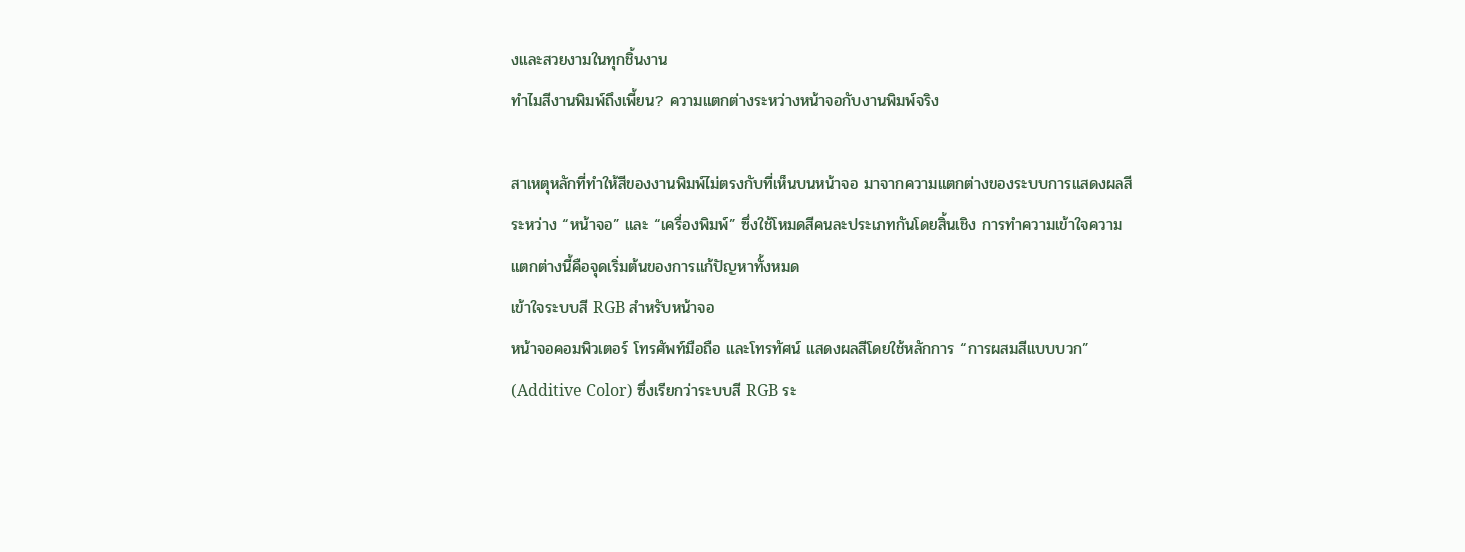งและสวยงามในทุกชิ้นงาน
ทำไมสีงานพิมพ์ถึงเพี้ยน? ความแตกต่างระหว่างหน้าจอกับงานพิมพ์จริง

สาเหตุหลักที่ทำให้สีของงานพิมพ์ไม่ตรงกับที่เห็นบนหน้าจอ มาจากความแตกต่างของระบบการแสดงผลสีระหว่าง “หน้าจอ” และ “เครื่องพิมพ์” ซึ่งใช้โหมดสีคนละประเภทกันโดยสิ้นเชิง การทำความเข้าใจความแตกต่างนี้คือจุดเริ่มต้นของการแก้ปัญหาทั้งหมด
เข้าใจระบบสี RGB สำหรับหน้าจอ
หน้าจอคอมพิวเตอร์ โทรศัพท์มือถือ และโทรทัศน์ แสดงผลสีโดยใช้หลักการ “การผสมสีแบบบวก” (Additive Color) ซึ่งเรียกว่าระบบสี RGB ระ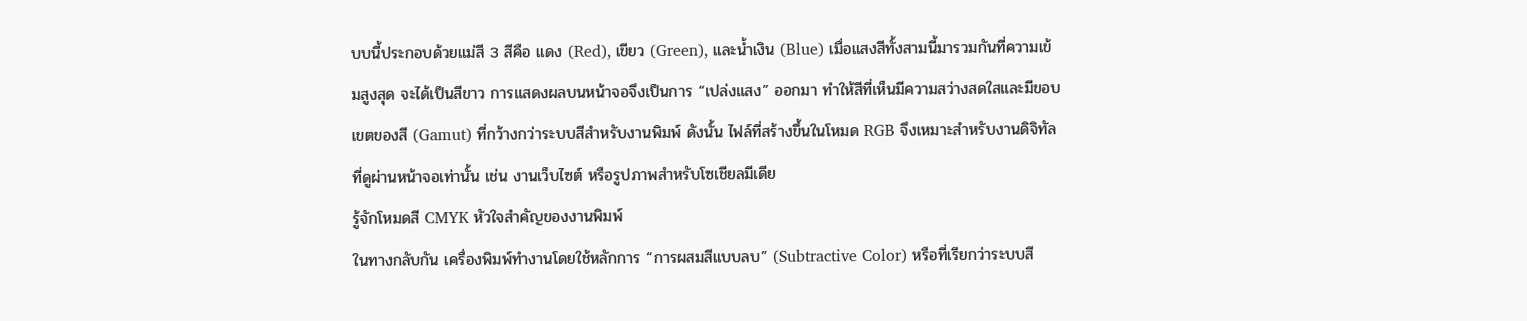บบนี้ประกอบด้วยแม่สี 3 สีคือ แดง (Red), เขียว (Green), และน้ำเงิน (Blue) เมื่อแสงสีทั้งสามนี้มารวมกันที่ความเข้มสูงสุด จะได้เป็นสีขาว การแสดงผลบนหน้าจอจึงเป็นการ “เปล่งแสง” ออกมา ทำให้สีที่เห็นมีความสว่างสดใสและมีขอบเขตของสี (Gamut) ที่กว้างกว่าระบบสีสำหรับงานพิมพ์ ดังนั้น ไฟล์ที่สร้างขึ้นในโหมด RGB จึงเหมาะสำหรับงานดิจิทัลที่ดูผ่านหน้าจอเท่านั้น เช่น งานเว็บไซต์ หรือรูปภาพสำหรับโซเชียลมีเดีย
รู้จักโหมดสี CMYK หัวใจสำคัญของงานพิมพ์
ในทางกลับกัน เครื่องพิมพ์ทำงานโดยใช้หลักการ “การผสมสีแบบลบ” (Subtractive Color) หรือที่เรียกว่าระบบสี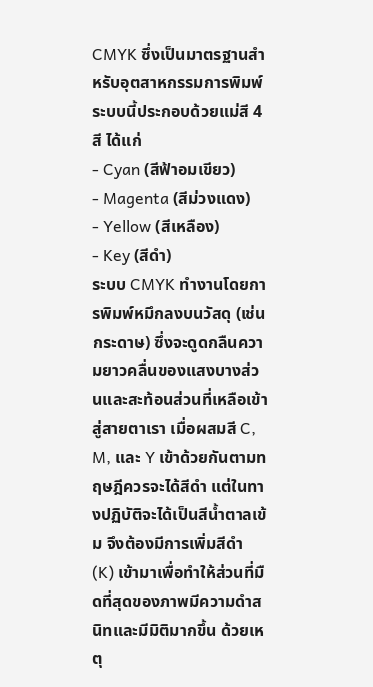CMYK ซึ่งเป็นมาตรฐานสำหรับอุตสาหกรรมการพิมพ์ ระบบนี้ประกอบด้วยแม่สี 4 สี ได้แก่
- Cyan (สีฟ้าอมเขียว)
- Magenta (สีม่วงแดง)
- Yellow (สีเหลือง)
- Key (สีดำ)
ระบบ CMYK ทำงานโดยการพิมพ์หมึกลงบนวัสดุ (เช่น กระดาษ) ซึ่งจะดูดกลืนความยาวคลื่นของแสงบางส่วนและสะท้อนส่วนที่เหลือเข้าสู่สายตาเรา เมื่อผสมสี C, M, และ Y เข้าด้วยกันตามทฤษฎีควรจะได้สีดำ แต่ในทางปฏิบัติจะได้เป็นสีน้ำตาลเข้ม จึงต้องมีการเพิ่มสีดำ (K) เข้ามาเพื่อทำให้ส่วนที่มืดที่สุดของภาพมีความดำสนิทและมีมิติมากขึ้น ด้วยเหตุ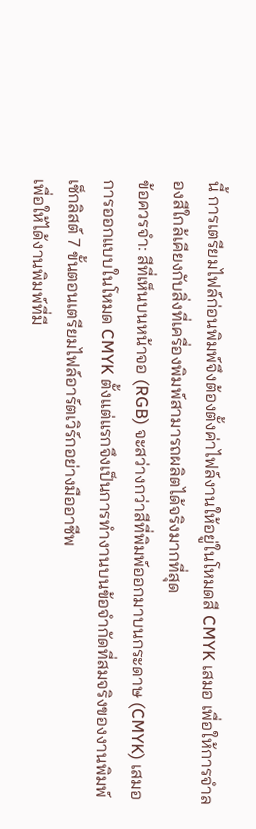นี้ การเตรียมไฟล์ก่อนพิมพ์จึงต้องตั้งค่าไฟล์งานให้อยู่ในโหมดสี CMYK เสมอ เพื่อให้การจำลองสีใกล้เคียงกับสิ่งที่เครื่องพิมพ์สามารถผลิตได้จริงมากที่สุด
ข้อควรจำ: สีที่เห็นบนหน้าจอ (RGB) จะสว่างกว่าสีที่พิมพ์ออกมาบนกระดาษ (CMYK) เสมอ การออกแบบในโหมด CMYK ตั้งแต่แรกจึงเป็นการทำงานบนข้อจำกัดที่สมจริงของงานพิมพ์
เช็กลิสต์ 7 ขั้นตอนเตรียมไฟล์อาร์ตเวิร์กอย่างมืออาชีพ
เพื่อให้ได้งานพิมพ์ที่มี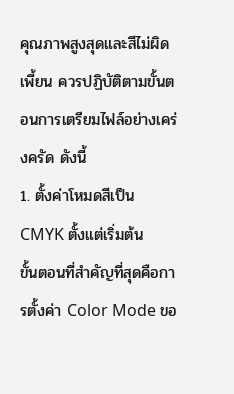คุณภาพสูงสุดและสีไม่ผิดเพี้ยน ควรปฏิบัติตามขั้นตอนการเตรียมไฟล์อย่างเคร่งครัด ดังนี้
1. ตั้งค่าโหมดสีเป็น CMYK ตั้งแต่เริ่มต้น
ขั้นตอนที่สำคัญที่สุดคือการตั้งค่า Color Mode ขอ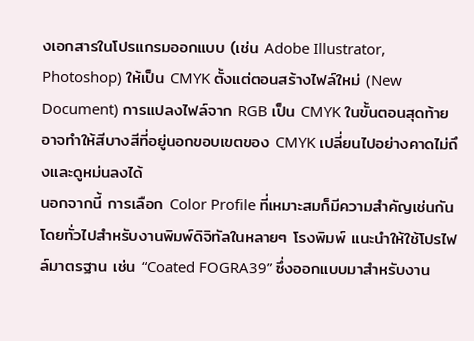งเอกสารในโปรแกรมออกแบบ (เช่น Adobe Illustrator, Photoshop) ให้เป็น CMYK ตั้งแต่ตอนสร้างไฟล์ใหม่ (New Document) การแปลงไฟล์จาก RGB เป็น CMYK ในขั้นตอนสุดท้าย อาจทำให้สีบางสีที่อยู่นอกขอบเขตของ CMYK เปลี่ยนไปอย่างคาดไม่ถึงและดูหม่นลงได้
นอกจากนี้ การเลือก Color Profile ที่เหมาะสมก็มีความสำคัญเช่นกัน โดยทั่วไปสำหรับงานพิมพ์ดิจิทัลในหลายๆ โรงพิมพ์ แนะนำให้ใช้โปรไฟล์มาตรฐาน เช่น “Coated FOGRA39” ซึ่งออกแบบมาสำหรับงาน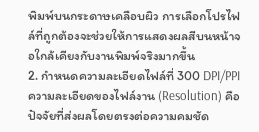พิมพ์บนกระดาษเคลือบผิว การเลือกโปรไฟล์ที่ถูกต้องจะช่วยให้การแสดงผลสีบนหน้าจอใกล้เคียงกับงานพิมพ์จริงมากขึ้น
2. กำหนดความละเอียดไฟล์ที่ 300 DPI/PPI
ความละเอียดของไฟล์งาน (Resolution) คือปัจจัยที่ส่งผลโดยตรงต่อความคมชัด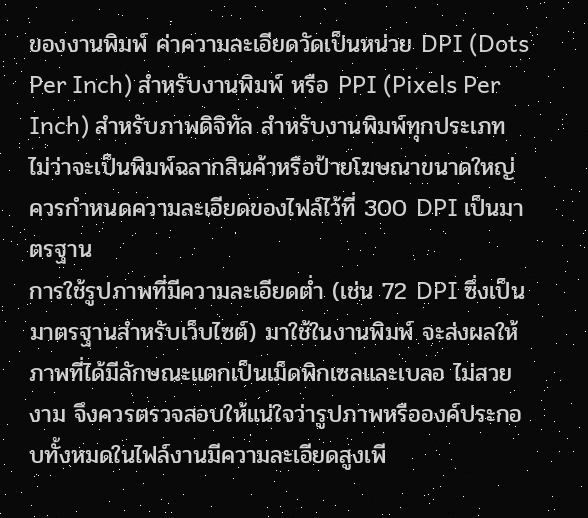ของงานพิมพ์ ค่าความละเอียดวัดเป็นหน่วย DPI (Dots Per Inch) สำหรับงานพิมพ์ หรือ PPI (Pixels Per Inch) สำหรับภาพดิจิทัล สำหรับงานพิมพ์ทุกประเภท ไม่ว่าจะเป็นพิมพ์ฉลากสินค้าหรือป้ายโฆษณาขนาดใหญ่ ควรกำหนดความละเอียดของไฟล์ไว้ที่ 300 DPI เป็นมาตรฐาน
การใช้รูปภาพที่มีความละเอียดต่ำ (เช่น 72 DPI ซึ่งเป็นมาตรฐานสำหรับเว็บไซต์) มาใช้ในงานพิมพ์ จะส่งผลให้ภาพที่ได้มีลักษณะแตกเป็นเม็ดพิกเซลและเบลอ ไม่สวยงาม จึงควรตรวจสอบให้แน่ใจว่ารูปภาพหรือองค์ประกอบทั้งหมดในไฟล์งานมีความละเอียดสูงเพี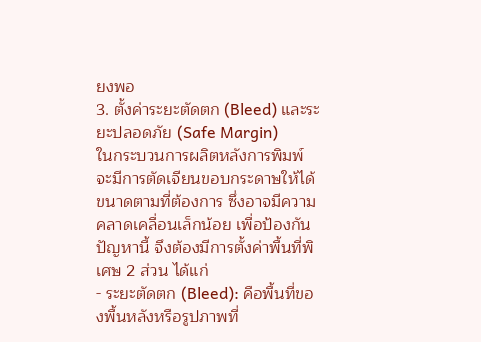ยงพอ
3. ตั้งค่าระยะตัดตก (Bleed) และระยะปลอดภัย (Safe Margin)
ในกระบวนการผลิตหลังการพิมพ์ จะมีการตัดเจียนขอบกระดาษให้ได้ขนาดตามที่ต้องการ ซึ่งอาจมีความคลาดเคลื่อนเล็กน้อย เพื่อป้องกันปัญหานี้ จึงต้องมีการตั้งค่าพื้นที่พิเศษ 2 ส่วน ได้แก่
- ระยะตัดตก (Bleed): คือพื้นที่ของพื้นหลังหรือรูปภาพที่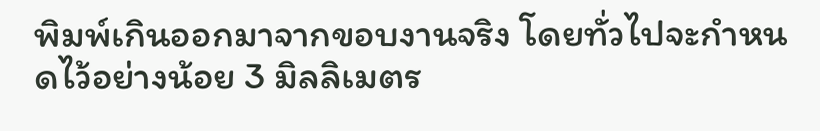พิมพ์เกินออกมาจากขอบงานจริง โดยทั่วไปจะกำหนดไว้อย่างน้อย 3 มิลลิเมตร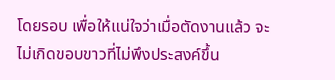โดยรอบ เพื่อให้แน่ใจว่าเมื่อตัดงานแล้ว จะไม่เกิดขอบขาวที่ไม่พึงประสงค์ขึ้น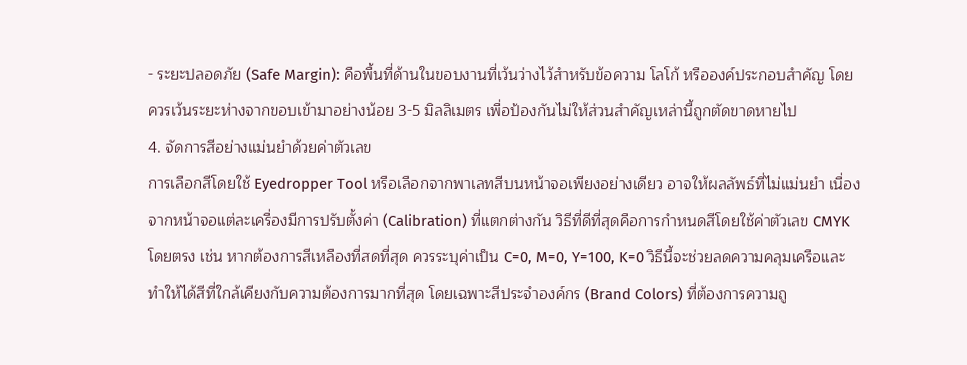- ระยะปลอดภัย (Safe Margin): คือพื้นที่ด้านในขอบงานที่เว้นว่างไว้สำหรับข้อความ โลโก้ หรือองค์ประกอบสำคัญ โดยควรเว้นระยะห่างจากขอบเข้ามาอย่างน้อย 3-5 มิลลิเมตร เพื่อป้องกันไม่ให้ส่วนสำคัญเหล่านี้ถูกตัดขาดหายไป
4. จัดการสีอย่างแม่นยำด้วยค่าตัวเลข
การเลือกสีโดยใช้ Eyedropper Tool หรือเลือกจากพาเลทสีบนหน้าจอเพียงอย่างเดียว อาจให้ผลลัพธ์ที่ไม่แม่นยำ เนื่องจากหน้าจอแต่ละเครื่องมีการปรับตั้งค่า (Calibration) ที่แตกต่างกัน วิธีที่ดีที่สุดคือการกำหนดสีโดยใช้ค่าตัวเลข CMYK โดยตรง เช่น หากต้องการสีเหลืองที่สดที่สุด ควรระบุค่าเป็น C=0, M=0, Y=100, K=0 วิธีนี้จะช่วยลดความคลุมเครือและทำให้ได้สีที่ใกล้เคียงกับความต้องการมากที่สุด โดยเฉพาะสีประจำองค์กร (Brand Colors) ที่ต้องการความถู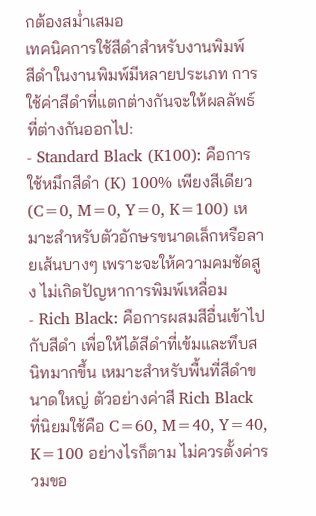กต้องสม่ำเสมอ
เทคนิคการใช้สีดำสำหรับงานพิมพ์
สีดำในงานพิมพ์มีหลายประเภท การใช้ค่าสีดำที่แตกต่างกันจะให้ผลลัพธ์ที่ต่างกันออกไป:
- Standard Black (K100): คือการใช้หมึกสีดำ (K) 100% เพียงสีเดียว (C=0, M=0, Y=0, K=100) เหมาะสำหรับตัวอักษรขนาดเล็กหรือลายเส้นบางๆ เพราะจะให้ความคมชัดสูง ไม่เกิดปัญหาการพิมพ์เหลื่อม
- Rich Black: คือการผสมสีอื่นเข้าไปกับสีดำ เพื่อให้ได้สีดำที่เข้มและทึบสนิทมากขึ้น เหมาะสำหรับพื้นที่สีดำขนาดใหญ่ ตัวอย่างค่าสี Rich Black ที่นิยมใช้คือ C=60, M=40, Y=40, K=100 อย่างไรก็ตาม ไม่ควรตั้งค่ารวมขอ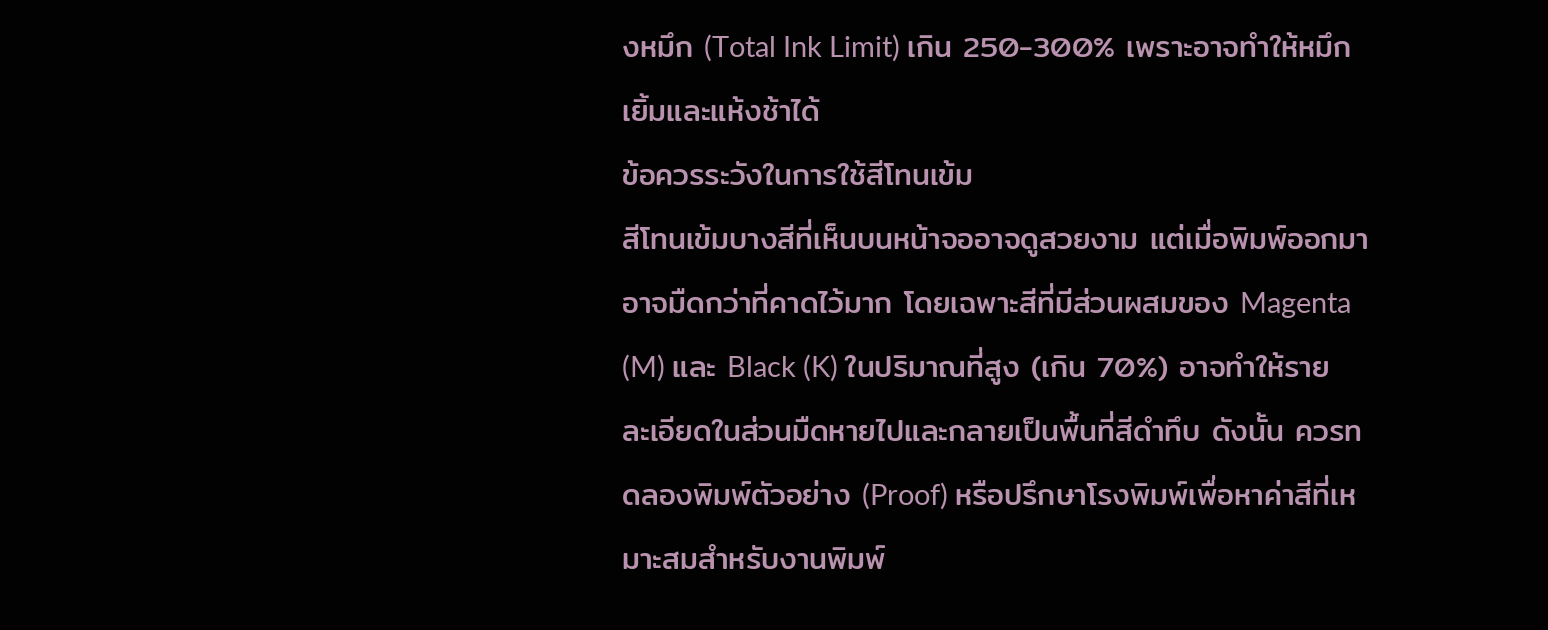งหมึก (Total Ink Limit) เกิน 250-300% เพราะอาจทำให้หมึกเยิ้มและแห้งช้าได้
ข้อควรระวังในการใช้สีโทนเข้ม
สีโทนเข้มบางสีที่เห็นบนหน้าจออาจดูสวยงาม แต่เมื่อพิมพ์ออกมาอาจมืดกว่าที่คาดไว้มาก โดยเฉพาะสีที่มีส่วนผสมของ Magenta (M) และ Black (K) ในปริมาณที่สูง (เกิน 70%) อาจทำให้รายละเอียดในส่วนมืดหายไปและกลายเป็นพื้นที่สีดำทึบ ดังนั้น ควรทดลองพิมพ์ตัวอย่าง (Proof) หรือปรึกษาโรงพิมพ์เพื่อหาค่าสีที่เหมาะสมสำหรับงานพิมพ์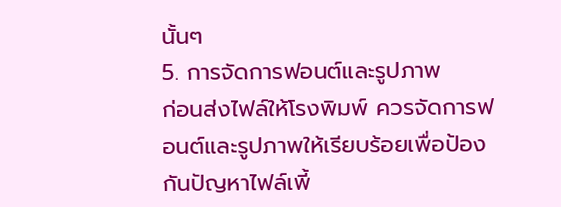นั้นๆ
5. การจัดการฟอนต์และรูปภาพ
ก่อนส่งไฟล์ให้โรงพิมพ์ ควรจัดการฟอนต์และรูปภาพให้เรียบร้อยเพื่อป้องกันปัญหาไฟล์เพี้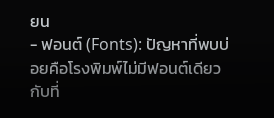ยน
- ฟอนต์ (Fonts): ปัญหาที่พบบ่อยคือโรงพิมพ์ไม่มีฟอนต์เดียวกับที่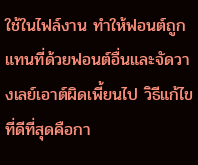ใช้ในไฟล์งาน ทำให้ฟอนต์ถูกแทนที่ด้วยฟอนต์อื่นและจัดวางเลย์เอาต์ผิดเพี้ยนไป วิธีแก้ไขที่ดีที่สุดคือกา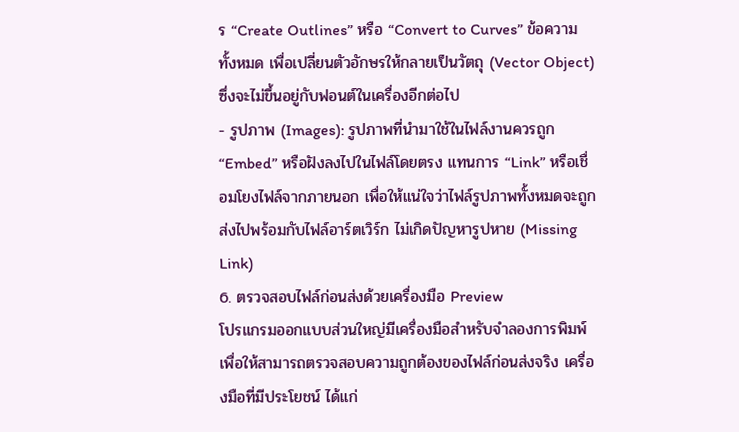ร “Create Outlines” หรือ “Convert to Curves” ข้อความทั้งหมด เพื่อเปลี่ยนตัวอักษรให้กลายเป็นวัตถุ (Vector Object) ซึ่งจะไม่ขึ้นอยู่กับฟอนต์ในเครื่องอีกต่อไป
- รูปภาพ (Images): รูปภาพที่นำมาใช้ในไฟล์งานควรถูก “Embed” หรือฝังลงไปในไฟล์โดยตรง แทนการ “Link” หรือเชื่อมโยงไฟล์จากภายนอก เพื่อให้แน่ใจว่าไฟล์รูปภาพทั้งหมดจะถูกส่งไปพร้อมกับไฟล์อาร์ตเวิร์ก ไม่เกิดปัญหารูปหาย (Missing Link)
6. ตรวจสอบไฟล์ก่อนส่งด้วยเครื่องมือ Preview
โปรแกรมออกแบบส่วนใหญ่มีเครื่องมือสำหรับจำลองการพิมพ์ เพื่อให้สามารถตรวจสอบความถูกต้องของไฟล์ก่อนส่งจริง เครื่องมือที่มีประโยชน์ ได้แก่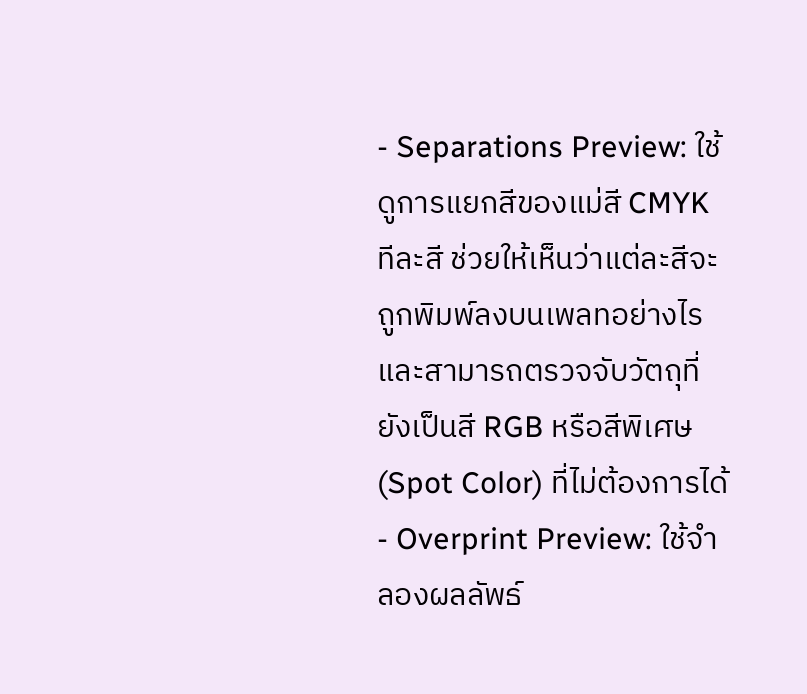- Separations Preview: ใช้ดูการแยกสีของแม่สี CMYK ทีละสี ช่วยให้เห็นว่าแต่ละสีจะถูกพิมพ์ลงบนเพลทอย่างไร และสามารถตรวจจับวัตถุที่ยังเป็นสี RGB หรือสีพิเศษ (Spot Color) ที่ไม่ต้องการได้
- Overprint Preview: ใช้จำลองผลลัพธ์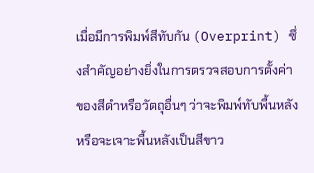เมื่อมีการพิมพ์สีทับกัน (Overprint) ซึ่งสำคัญอย่างยิ่งในการตรวจสอบการตั้งค่าของสีดำหรือวัตถุอื่นๆ ว่าจะพิมพ์ทับพื้นหลังหรือจะเจาะพื้นหลังเป็นสีขาว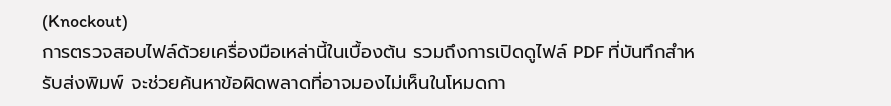(Knockout)
การตรวจสอบไฟล์ด้วยเครื่องมือเหล่านี้ในเบื้องต้น รวมถึงการเปิดดูไฟล์ PDF ที่บันทึกสำหรับส่งพิมพ์ จะช่วยค้นหาข้อผิดพลาดที่อาจมองไม่เห็นในโหมดกา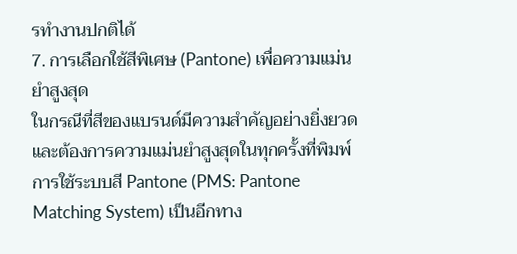รทำงานปกติได้
7. การเลือกใช้สีพิเศษ (Pantone) เพื่อความแม่นยำสูงสุด
ในกรณีที่สีของแบรนด์มีความสำคัญอย่างยิ่งยวดและต้องการความแม่นยำสูงสุดในทุกครั้งที่พิมพ์ การใช้ระบบสี Pantone (PMS: Pantone Matching System) เป็นอีกทาง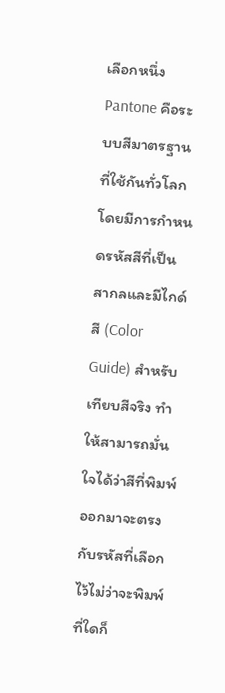เลือกหนึ่ง Pantone คือระบบสีมาตรฐานที่ใช้กันทั่วโลก โดยมีการกำหนดรหัสสีที่เป็นสากลและมีไกด์สี (Color Guide) สำหรับเทียบสีจริง ทำให้สามารถมั่นใจได้ว่าสีที่พิมพ์ออกมาจะตรงกับรหัสที่เลือกไว้ไม่ว่าจะพิมพ์ที่ใดก็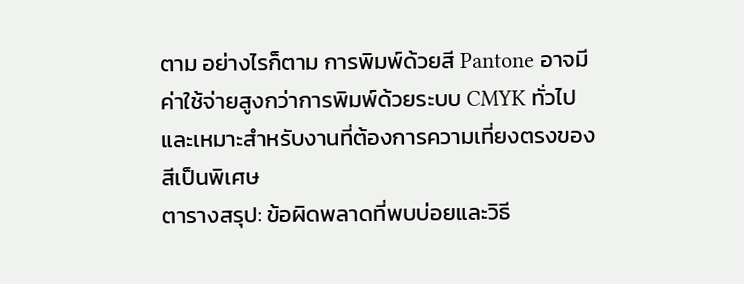ตาม อย่างไรก็ตาม การพิมพ์ด้วยสี Pantone อาจมีค่าใช้จ่ายสูงกว่าการพิมพ์ด้วยระบบ CMYK ทั่วไป และเหมาะสำหรับงานที่ต้องการความเที่ยงตรงของสีเป็นพิเศษ
ตารางสรุป: ข้อผิดพลาดที่พบบ่อยและวิธี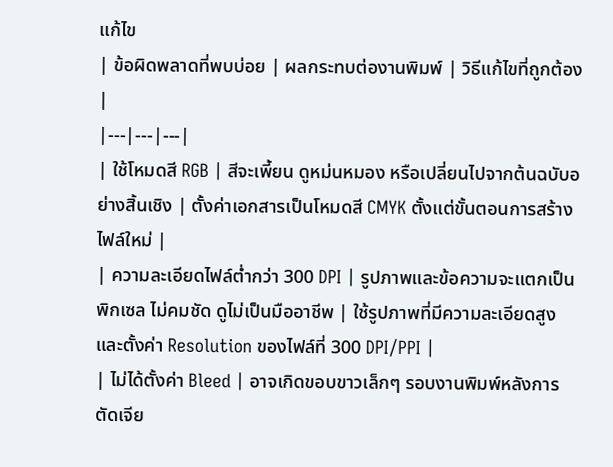แก้ไข
| ข้อผิดพลาดที่พบบ่อย | ผลกระทบต่องานพิมพ์ | วิธีแก้ไขที่ถูกต้อง |
|---|---|---|
| ใช้โหมดสี RGB | สีจะเพี้ยน ดูหม่นหมอง หรือเปลี่ยนไปจากต้นฉบับอย่างสิ้นเชิง | ตั้งค่าเอกสารเป็นโหมดสี CMYK ตั้งแต่ขั้นตอนการสร้างไฟล์ใหม่ |
| ความละเอียดไฟล์ต่ำกว่า 300 DPI | รูปภาพและข้อความจะแตกเป็นพิกเซล ไม่คมชัด ดูไม่เป็นมืออาชีพ | ใช้รูปภาพที่มีความละเอียดสูง และตั้งค่า Resolution ของไฟล์ที่ 300 DPI/PPI |
| ไม่ได้ตั้งค่า Bleed | อาจเกิดขอบขาวเล็กๆ รอบงานพิมพ์หลังการตัดเจีย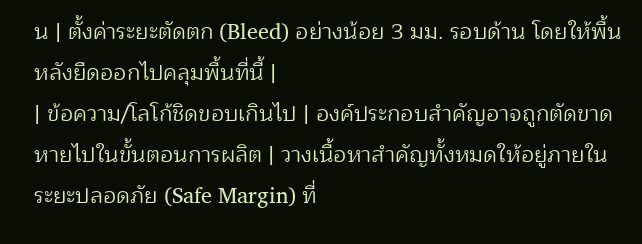น | ตั้งค่าระยะตัดตก (Bleed) อย่างน้อย 3 มม. รอบด้าน โดยให้พื้นหลังยืดออกไปคลุมพื้นที่นี้ |
| ข้อความ/โลโก้ชิดขอบเกินไป | องค์ประกอบสำคัญอาจถูกตัดขาดหายไปในขั้นตอนการผลิต | วางเนื้อหาสำคัญทั้งหมดให้อยู่ภายในระยะปลอดภัย (Safe Margin) ที่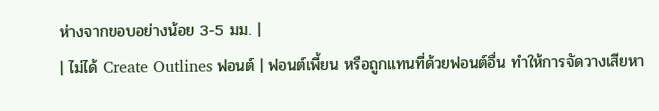ห่างจากขอบอย่างน้อย 3-5 มม. |
| ไม่ได้ Create Outlines ฟอนต์ | ฟอนต์เพี้ยน หรือถูกแทนที่ด้วยฟอนต์อื่น ทำให้การจัดวางเสียหา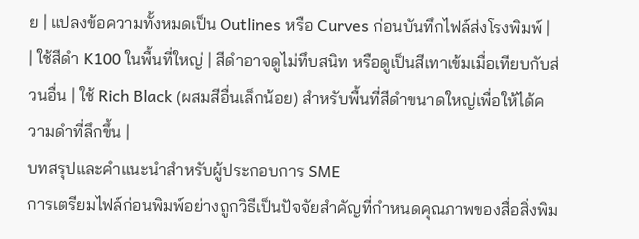ย | แปลงข้อความทั้งหมดเป็น Outlines หรือ Curves ก่อนบันทึกไฟล์ส่งโรงพิมพ์ |
| ใช้สีดำ K100 ในพื้นที่ใหญ่ | สีดำอาจดูไม่ทึบสนิท หรือดูเป็นสีเทาเข้มเมื่อเทียบกับส่วนอื่น | ใช้ Rich Black (ผสมสีอื่นเล็กน้อย) สำหรับพื้นที่สีดำขนาดใหญ่เพื่อให้ได้ความดำที่ลึกขึ้น |
บทสรุปและคำแนะนำสำหรับผู้ประกอบการ SME
การเตรียมไฟล์ก่อนพิมพ์อย่างถูกวิธีเป็นปัจจัยสำคัญที่กำหนดคุณภาพของสื่อสิ่งพิม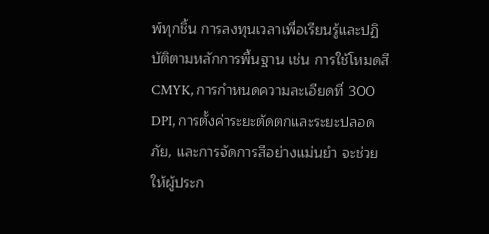พ์ทุกชิ้น การลงทุนเวลาเพื่อเรียนรู้และปฏิบัติตามหลักการพื้นฐาน เช่น การใช้โหมดสี CMYK, การกำหนดความละเอียดที่ 300 DPI, การตั้งค่าระยะตัดตกและระยะปลอดภัย, และการจัดการสีอย่างแม่นยำ จะช่วยให้ผู้ประก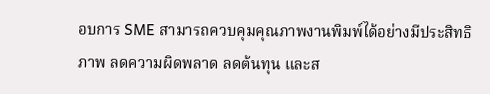อบการ SME สามารถควบคุมคุณภาพงานพิมพ์ได้อย่างมีประสิทธิภาพ ลดความผิดพลาด ลดต้นทุน และส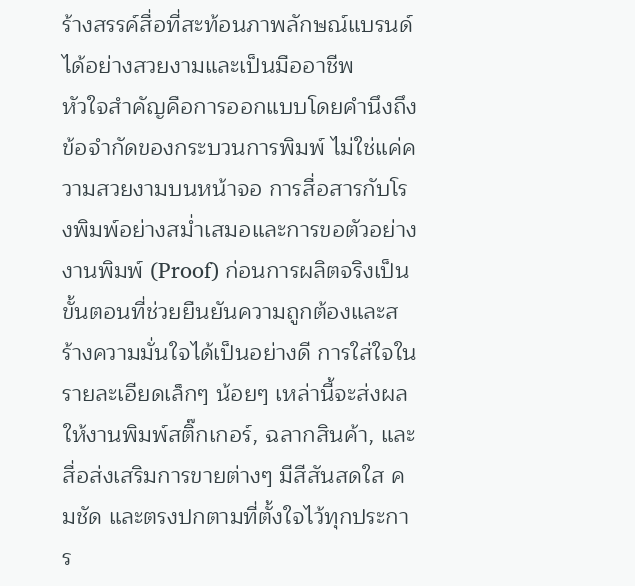ร้างสรรค์สื่อที่สะท้อนภาพลักษณ์แบรนด์ได้อย่างสวยงามและเป็นมืออาชีพ
หัวใจสำคัญคือการออกแบบโดยคำนึงถึงข้อจำกัดของกระบวนการพิมพ์ ไม่ใช่แค่ความสวยงามบนหน้าจอ การสื่อสารกับโรงพิมพ์อย่างสม่ำเสมอและการขอตัวอย่างงานพิมพ์ (Proof) ก่อนการผลิตจริงเป็นขั้นตอนที่ช่วยยืนยันความถูกต้องและสร้างความมั่นใจได้เป็นอย่างดี การใส่ใจในรายละเอียดเล็กๆ น้อยๆ เหล่านี้จะส่งผลให้งานพิมพ์สติ๊กเกอร์, ฉลากสินค้า, และสื่อส่งเสริมการขายต่างๆ มีสีสันสดใส คมชัด และตรงปกตามที่ตั้งใจไว้ทุกประการ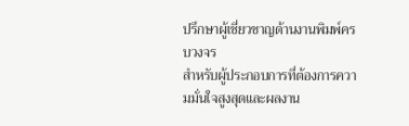ปรึกษาผู้เชี่ยวชาญด้านงานพิมพ์ครบวงจร
สำหรับผู้ประกอบการที่ต้องการความมั่นใจสูงสุดและผลงาน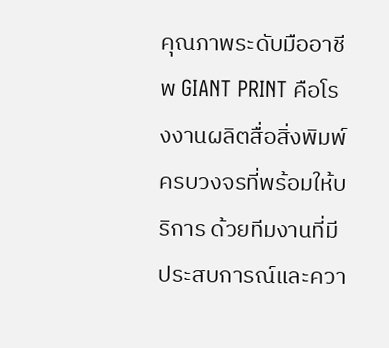คุณภาพระดับมืออาชีพ GIANT PRINT คือโรงงานผลิตสื่อสิ่งพิมพ์ครบวงจรที่พร้อมให้บริการ ด้วยทีมงานที่มีประสบการณ์และควา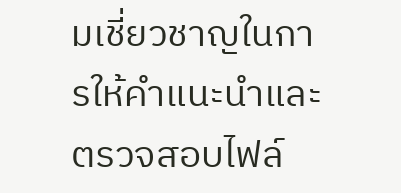มเชี่ยวชาญในการให้คำแนะนำและตรวจสอบไฟล์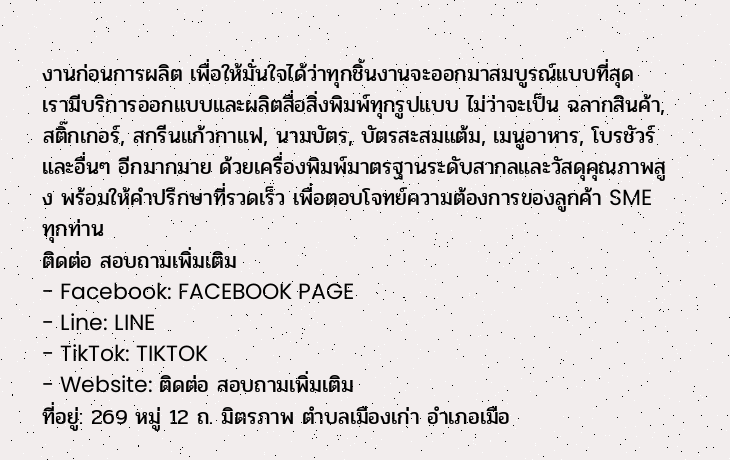งานก่อนการผลิต เพื่อให้มั่นใจได้ว่าทุกชิ้นงานจะออกมาสมบูรณ์แบบที่สุด
เรามีบริการออกแบบและผลิตสื่อสิ่งพิมพ์ทุกรูปแบบ ไม่ว่าจะเป็น ฉลากสินค้า, สติ๊กเกอร์, สกรีนแก้วกาแฟ, นามบัตร, บัตรสะสมแต้ม, เมนูอาหาร, โบรชัวร์ และอื่นๆ อีกมากมาย ด้วยเครื่องพิมพ์มาตรฐานระดับสากลและวัสดุคุณภาพสูง พร้อมให้คำปรึกษาที่รวดเร็ว เพื่อตอบโจทย์ความต้องการของลูกค้า SME ทุกท่าน
ติดต่อ สอบถามเพิ่มเติม
- Facebook: FACEBOOK PAGE
- Line: LINE
- TikTok: TIKTOK
- Website: ติดต่อ สอบถามเพิ่มเติม
ที่อยู่: 269 หมู่ 12 ถ. มิตรภาพ ตำบลเมืองเก่า อำเภอเมือ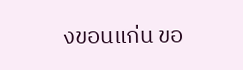งขอนแก่น ขอ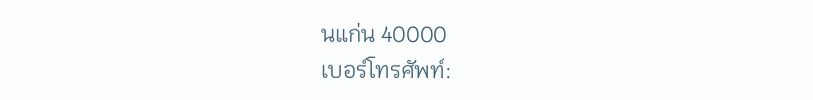นแก่น 40000
เบอร์โทรศัพท์: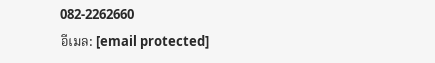082-2262660
อีเมล: [email protected]